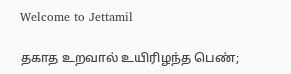Welcome to Jettamil

தகாத உறவால் உயிரிழந்த பெண்;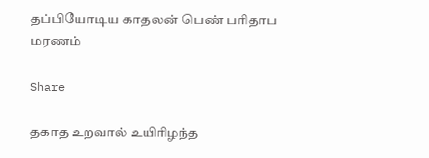தப்பியோடிய காதலன் பெண் பரிதாப மரணம்

Share

தகாத உறவால் உயிரிழந்த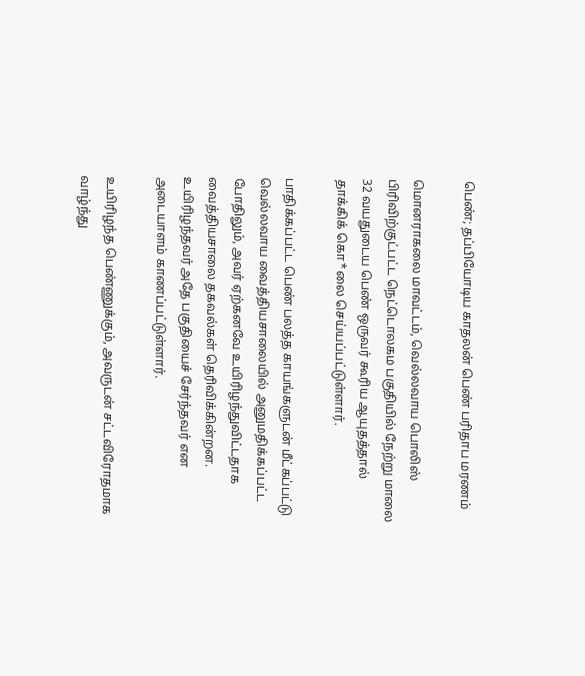பெண்; தப்பியோடிய காதலன் பெண் பரிதாப மரணம்

மொனராகலை மாவட்டம், வெல்லவாய பொலிஸ் பிரிவிற்குட்பட்ட நெட்டொலகம பகுதியில் நேற்று மாலை 32 வயதுடைய பெண் ஒருவர் கூரிய ஆயுதத்தால் தாக்கிக் கொ*லை செய்யப்பட்டுள்ளார்.

பாதிக்கப்பட்ட பெண் பலத்த காயங்களுடன் மீட்கப்பட்டு வெல்லவாய வைத்தியசாலையில் அனுமதிக்கப்பட்ட போதிலும், அவர் ஏற்கனவே உயிரிழந்துவிட்டதாக வைத்தியசாலை தகவல்கள் தெரிவிக்கின்றன. உயிரிழந்தவர் அதே பகுதியைச் சேர்ந்தவர் என அடையாளம் காணப்பட்டுள்ளார்.

உயிரிழந்த பெண்ணுக்கும், அவருடன் சட்டவிரோதமாக வாழ்ந்து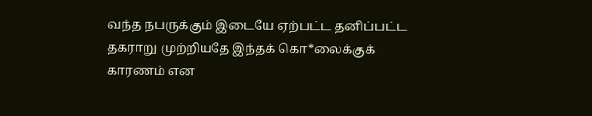வந்த நபருக்கும் இடையே ஏற்பட்ட தனிப்பட்ட தகராறு முற்றியதே இந்தக் கொ*லைக்குக் காரணம் என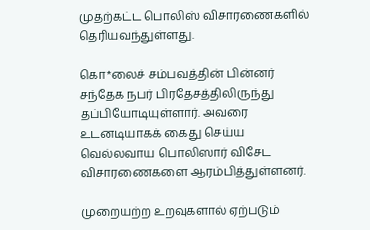முதற்கட்ட பொலிஸ் விசாரணைகளில் தெரியவந்துள்ளது.

கொ*லைச் சம்பவத்தின் பின்னர் சந்தேக நபர் பிரதேசத்திலிருந்து தப்பியோடியுள்ளார். அவரை உடனடியாகக் கைது செய்ய வெல்லவாய பொலிஸார் விசேட விசாரணைகளை ஆரம்பித்துள்ளனர்.

முறையற்ற உறவுகளால் ஏற்படும்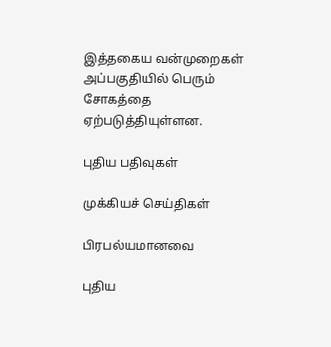இத்தகைய வன்முறைகள் அப்பகுதியில் பெரும் சோகத்தை ஏற்படுத்தியுள்ளன.

புதிய பதிவுகள்

முக்கியச் செய்திகள்

பிரபல்யமானவை

புதிய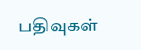பதிவுகள்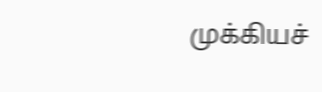முக்கியச்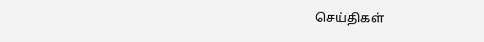செய்திகள்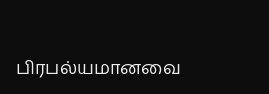பிரபல்யமானவை